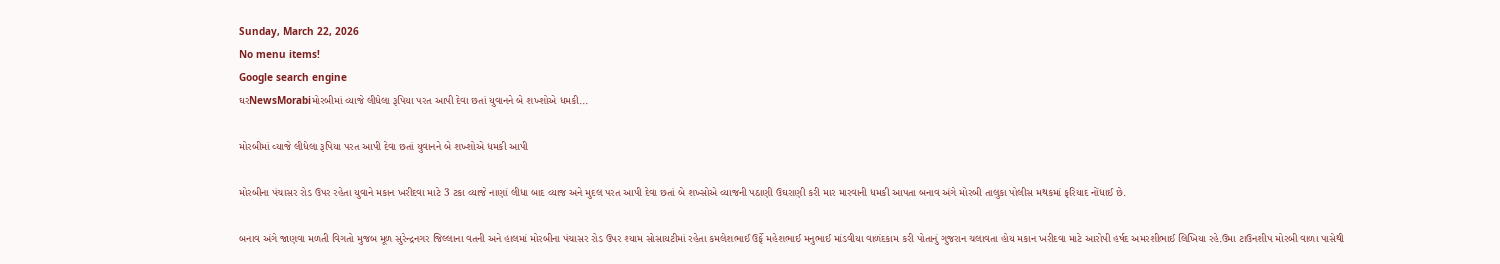Sunday, March 22, 2026
No menu items!
Google search engine
ઘરNewsMorabiમોરબીમાં વ્યાજે લીધેલા રૂપિયા પરત આપી દેવા છતાં યુવાનને બે શખ્શોએ ધમકી...

મોરબીમાં વ્યાજે લીધેલા રૂપિયા પરત આપી દેવા છતાં યુવાનને બે શખ્શોએ ધમકી આપી

મોરબીના પંચાસર રોડ ઉપર રહેતા યુવાને મકાન ખરીદવા માટે 3 ટકા વ્યાજે નાણાં લીધા બાદ વ્યાજ અને મુદલ પરત આપી દેવા છતાં બે શખ્સોએ વ્યાજની પઠાણી ઉઘરાણી કરી માર મારવાની ધમકી આપતા બનાવ અંગે મોરબી તાલુકા પોલીસ મથકમાં ફરિયાદ નોંધાઈ છે.

બનાવ અંગે જાણવા મળતી વિગતો મુજબ મૂળ સુરેન્દ્રનગર જિલ્લાના વતની અને હાલમાં મોરબીના પંચાસર રોડ ઉપર શ્યામ સોસાયટીમાં રહેતા કમલેશભાઈ ઉર્ફે મહેશભાઈ મનુભાઈ માંડવીયા વાળંદકામ કરી પોતાનું ગુજરાન ચલાવતા હોય મકાન ખરીદવા માટે આરોપી હર્ષદ અમરશીભાઈ લિખિયા રહે.ઉમા ટાઉનશીપ મોરબી વાળા પાસેથી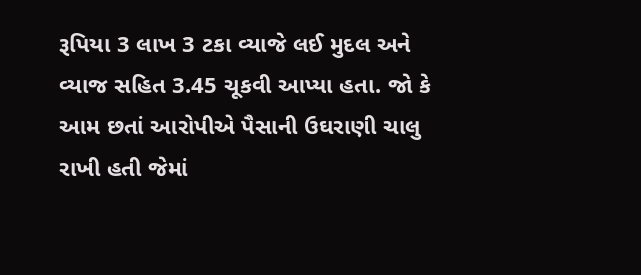રૂપિયા 3 લાખ 3 ટકા વ્યાજે લઈ મુદલ અને વ્યાજ સહિત 3.45 ચૂકવી આપ્યા હતા. જો કે આમ છતાં આરોપીએ પૈસાની ઉઘરાણી ચાલુ રાખી હતી જેમાં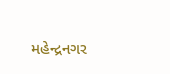મહેન્દ્રનગર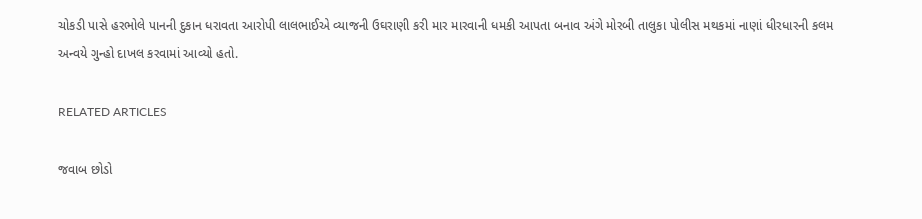ચોકડી પાસે હરભોલે પાનની દુકાન ધરાવતા આરોપી લાલભાઈએ વ્યાજની ઉઘરાણી કરી માર મારવાની ધમકી આપતા બનાવ અંગે મોરબી તાલુકા પોલીસ મથકમાં નાણાં ધીરધારની કલમ અન્વયે ગુન્હો દાખલ કરવામાં આવ્યો હતો.

RELATED ARTICLES

જવાબ છોડો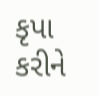કૃપા કરીને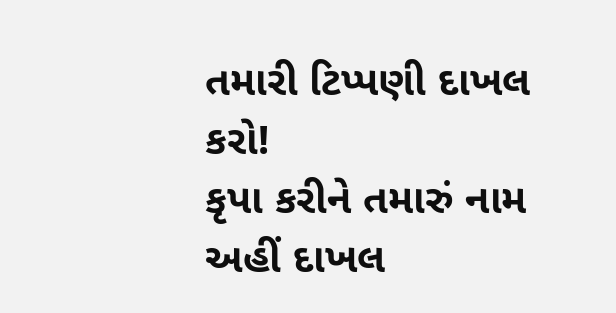તમારી ટિપ્પણી દાખલ કરો!
કૃપા કરીને તમારું નામ અહીં દાખલ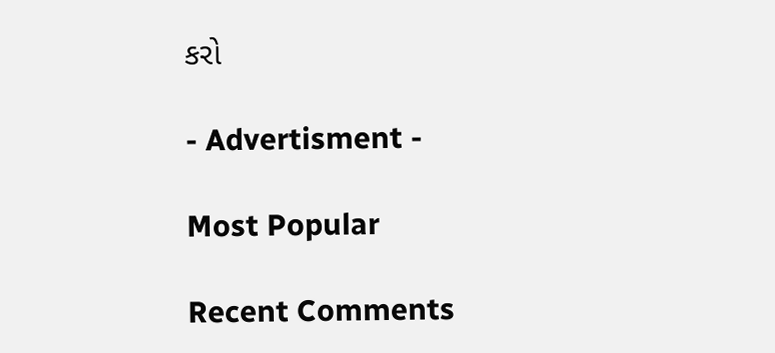કરો

- Advertisment -

Most Popular

Recent Comments